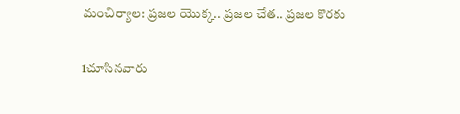మంచిర్యాల: ప్రజల యొక్క.. ప్రజల చేత.. ప్రజల కొరకు

1చూసినవారు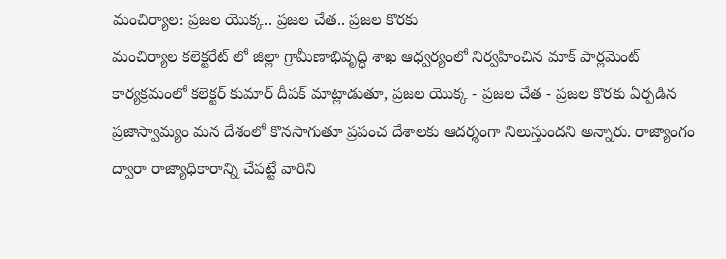మంచిర్యాల: ప్రజల యొక్క.. ప్రజల చేత.. ప్రజల కొరకు
మంచిర్యాల కలెక్టరేట్ లో జిల్లా గ్రామీణాభివృద్ధి శాఖ ఆధ్వర్యంలో నిర్వహించిన మాక్ పార్లమెంట్ కార్యక్రమంలో కలెక్టర్ కుమార్ దీపక్ మాట్లాడుతూ, ప్రజల యొక్క - ప్రజల చేత - ప్రజల కొరకు ఏర్పడిన ప్రజాస్వామ్యం మన దేశంలో కొనసాగుతూ ప్రపంచ దేశాలకు ఆదర్శంగా నిలుస్తుందని అన్నారు. రాజ్యాంగం ద్వారా రాజ్యాధికారాన్ని చేపట్టే వారిని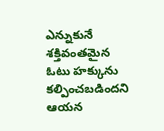ఎన్నుకునే శక్తివంతమైన ఓటు హక్కును కల్పించబడిందని ఆయన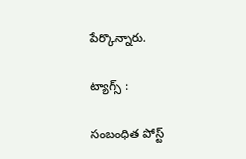పేర్కొన్నారు.

ట్యాగ్స్ :

సంబంధిత పోస్ట్